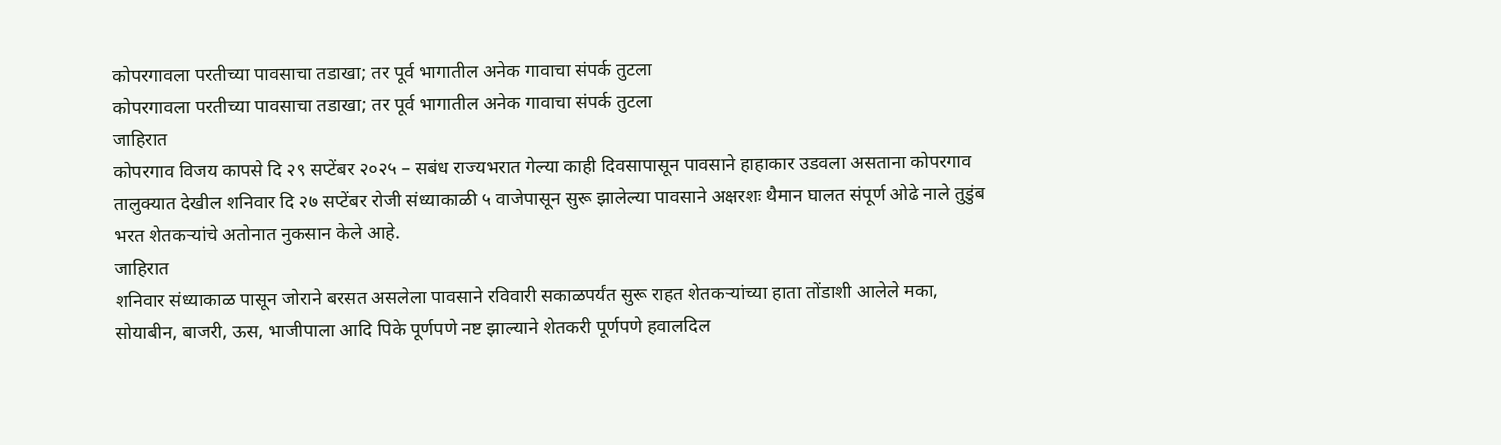कोपरगावला परतीच्या पावसाचा तडाखा; तर पूर्व भागातील अनेक गावाचा संपर्क तुटला
कोपरगावला परतीच्या पावसाचा तडाखा; तर पूर्व भागातील अनेक गावाचा संपर्क तुटला
जाहिरात
कोपरगाव विजय कापसे दि २९ सप्टेंबर २०२५ – सबंध राज्यभरात गेल्या काही दिवसापासून पावसाने हाहाकार उडवला असताना कोपरगाव तालुक्यात देखील शनिवार दि २७ सप्टेंबर रोजी संध्याकाळी ५ वाजेपासून सुरू झालेल्या पावसाने अक्षरशः थैमान घालत संपूर्ण ओढे नाले तुडुंब भरत शेतकऱ्यांचे अतोनात नुकसान केले आहे.
जाहिरात
शनिवार संध्याकाळ पासून जोराने बरसत असलेला पावसाने रविवारी सकाळपर्यंत सुरू राहत शेतकऱ्यांच्या हाता तोंडाशी आलेले मका, सोयाबीन, बाजरी, ऊस, भाजीपाला आदि पिके पूर्णपणे नष्ट झाल्याने शेतकरी पूर्णपणे हवालदिल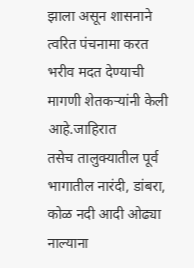झाला असून शासनाने त्वरित पंचनामा करत भरीव मदत देण्याची मागणी शेतकऱ्यांनी केली आहे.जाहिरात
तसेच तालुक्यातील पूर्व भागातील नारंदी, डांबरा, कोळ नदी आदी ओढ्या नाल्याना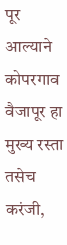पूर आल्याने कोपरगाव वैजापूर हा मुख्य रस्ता तसेच करंजी,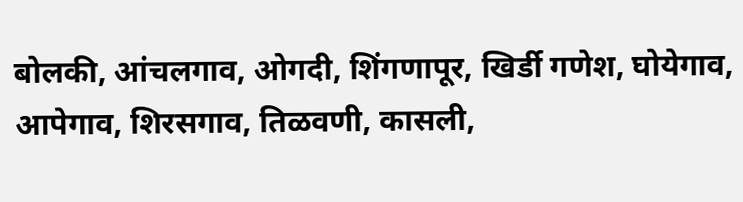बोलकी, आंचलगाव, ओगदी, शिंगणापूर, खिर्डी गणेश, घोयेगाव, आपेगाव, शिरसगाव, तिळवणी, कासली,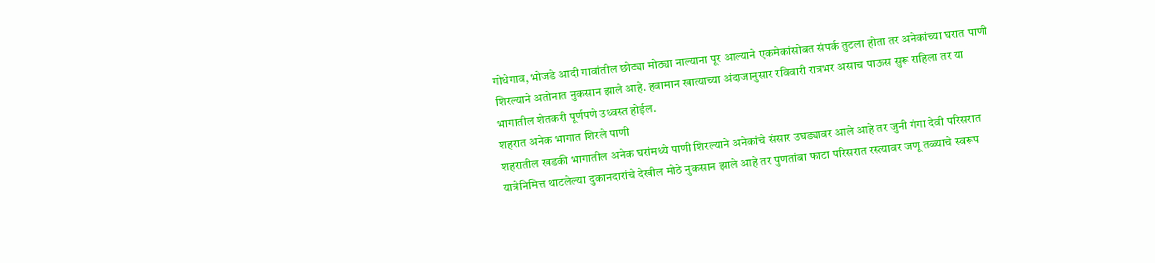गोधेगाव, भोजडे आदी गावांतील छोट्या मोठ्या नाल्याना पूर आल्याने एकमेकांसोबत संपर्क तुटला होता तर अनेकांच्या घरात पाणी शिरल्याने अतोनात नुकसान झाले आहे. हवामान खात्याच्या अंदाजानुसार रविवारी रात्रभर असाच पाऊस सुरू राहिला तर या भागातील शेतकरी पूर्णपणे उध्वस्त होईल.
शहरात अनेक भागात शिरले पाणी
शहरातील खडकी भागातील अनेक घरांमध्ये पाणी शिरल्याने अनेकांचे संसार उघड्यावर आले आहे तर जुनी गंगा देवी परिसरात यात्रेनिमित्त थाटलेल्या दुकानदारांचे देखील मोठे नुकसान झाले आहे तर पुणतांबा फाटा परिसरात रस्त्यावर जणू तळ्याचे स्वरूप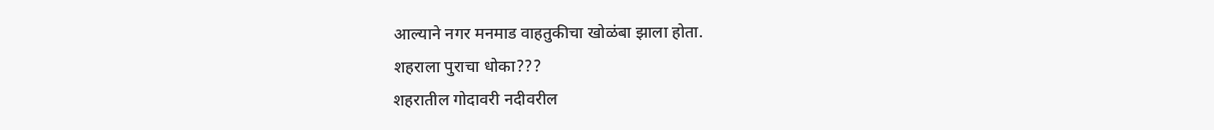आल्याने नगर मनमाड वाहतुकीचा खोळंबा झाला होता.
शहराला पुराचा धोका???
शहरातील गोदावरी नदीवरील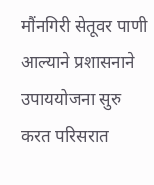मौंनगिरी सेतूवर पाणी आल्याने प्रशासनाने उपाययोजना सुरु करत परिसरात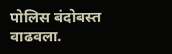पोलिस बंदोबस्त वाढवला.